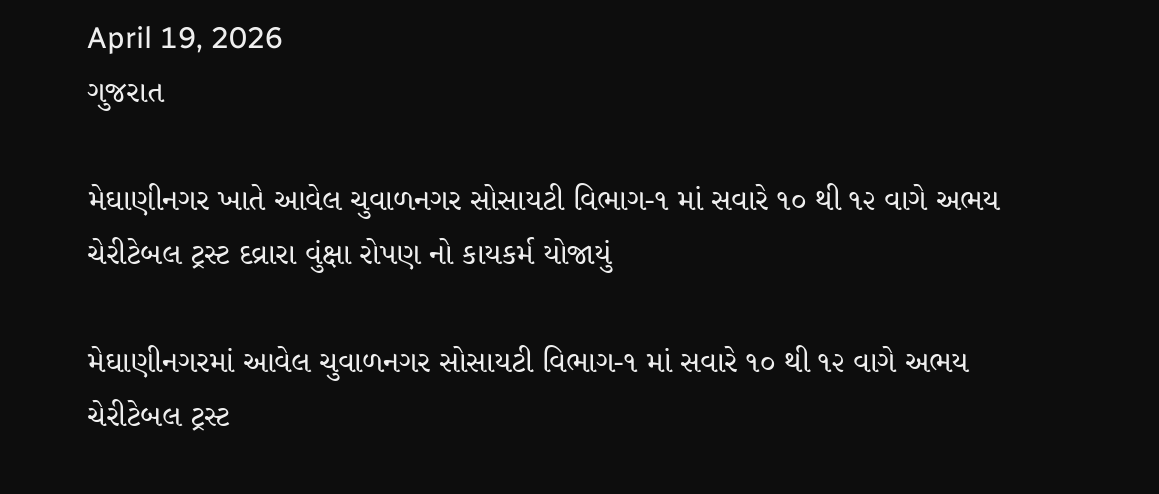April 19, 2026
ગુજરાત

મેઘાણીનગર ખાતે આવેલ ચુવાળનગર સોસાયટી વિભાગ-૧ માં સવારે ૧૦ થી ૧૨ વાગે અભય ચેરીટેબલ ટ્રસ્ટ દવ્રારા વુંક્ષા રોપણ નો કાયકર્મ યોજાયું

મેઘાણીનગરમાં આવેલ ચુવાળનગર સોસાયટી વિભાગ-૧ માં સવારે ૧૦ થી ૧૨ વાગે અભય ચેરીટેબલ ટ્રસ્ટ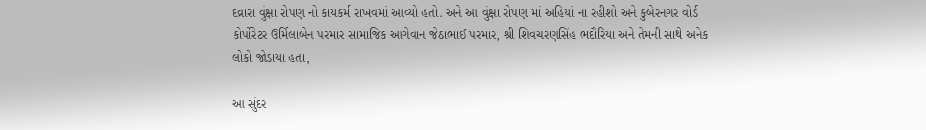દવ્રારા વુંક્ષા રોપણ નો કાયકર્મ રાખવમાં આવ્યો હતો. અને આ વુંક્ષા રોપણ માં અહિયાં ના રહીશો અને કુબેરનગર વોર્ડ કોર્પોરેટર ઉર્મિલાબેન પરમાર સામાજિક આગેવાન જેઠાભાઈ પરમાર, શ્રી શિવચરણસિંહ ભદૌરિયા અને તેમની સાથે અનેક લોકો જોડાયા હતા,

આ સુંદર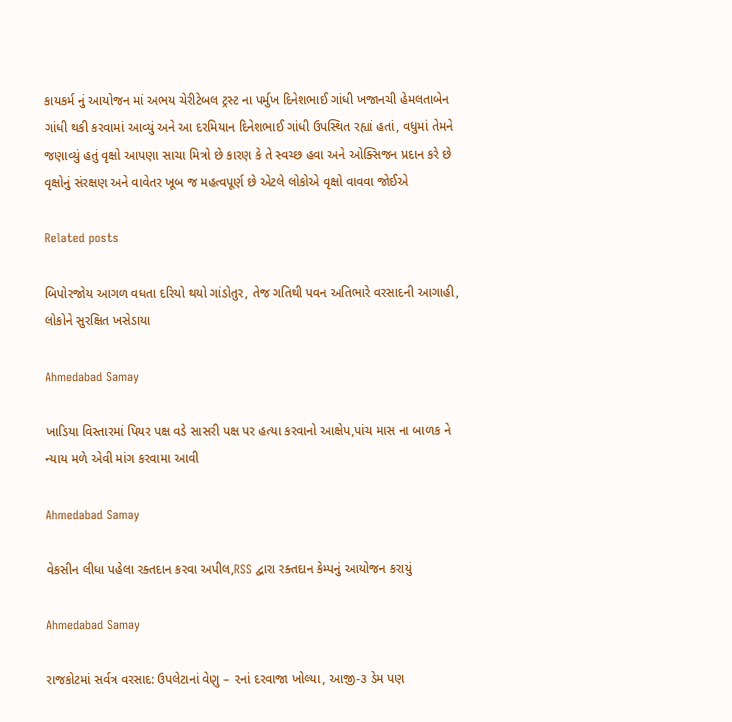કાયકર્મ નું આયોજન માં અભય ચેરીટેબલ ટ્રસ્ટ ના પર્મુખ દિનેશભાઈ ગાંધી ખજાનચી હેમલતાબેન ગાંધી થકી કરવામાં આવ્યું અને આ દરમિયાન દિનેશભાઈ ગાંધી ઉપસ્થિત રહ્યાં હતાં, વધુમાં તેમને જણાવ્યું હતું વૃક્ષો આપણા સાચા મિત્રો છે કારણ કે તે સ્વચ્છ હવા અને ઓક્સિજન પ્રદાન કરે છે વૃક્ષોનું સંરક્ષણ અને વાવેતર ખૂબ જ મહત્વપૂર્ણ છે એટલે લોકોએ વૃક્ષો વાવવા જોઈએ

Related posts

બિપોરજોય આગળ વધતા દરિયો થયો ગાંડોતુર, તેજ ગતિથી પવન અતિભારે વરસાદની આગાહી, લોકોને સુરક્ષિત ખસેડાયા

Ahmedabad Samay

ખાડિયા વિસ્તારમાં પિયર પક્ષ વડે સાસરી પક્ષ પર હત્યા કરવાનો આક્ષેપ,પાંચ માસ ના બાળક ને ન્યાય મળે એવી માંગ કરવામા આવી

Ahmedabad Samay

વેકસીન લીધા પહેલા રક્તદાન કરવા અપીલ,RSS દ્વારા રક્તદાન કેમ્પનું આયોજન કરાયું

Ahmedabad Samay

રાજકોટમાં સર્વત્ર વરસાદ: ઉપલેટાનાં વેણુ – ૨નાં દરવાજા ખોલ્યા, આજી-૩ ડેમ પણ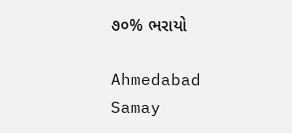૭૦% ભરાયો

Ahmedabad Samay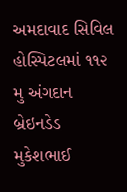અમદાવાદ સિવિલ હોસ્પિટલમાં ૧૧૨ મુ અંગદાન બ્રેઇનડેડ મુકેશભાઈ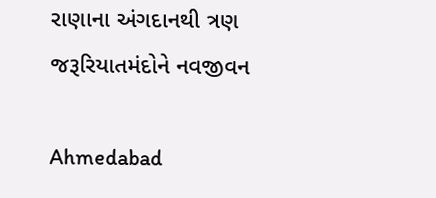રાણાના અંગદાનથી ત્રણ જરૂરિયાતમંદોને નવજીવન

Ahmedabad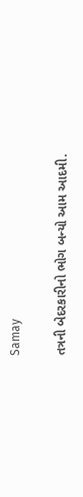Samay

તત્રની બેદરકારીનો ભોગ બન્યો આમ આદમી.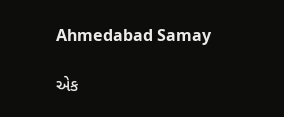Ahmedabad Samay

એક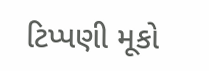ટિપ્પણી મૂકો